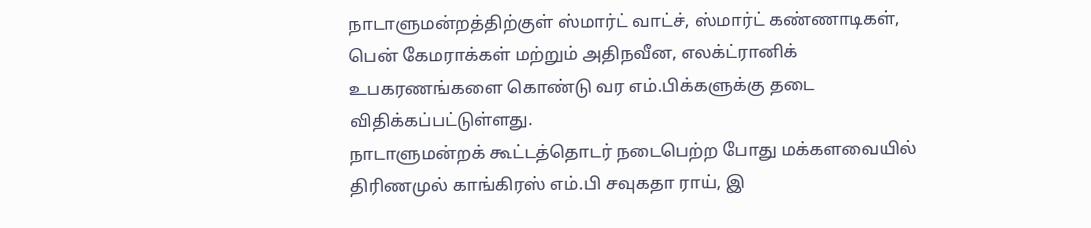நாடாளுமன்றத்திற்குள் ஸ்மார்ட் வாட்ச், ஸ்மார்ட் கண்ணாடிகள், பென் கேமராக்கள் மற்றும் அதிநவீன, எலக்ட்ரானிக் உபகரணங்களை கொண்டு வர எம்.பிக்களுக்கு தடை விதிக்கப்பட்டுள்ளது.
நாடாளுமன்றக் கூட்டத்தொடர் நடைபெற்ற போது மக்களவையில் திரிணமுல் காங்கிரஸ் எம்.பி சவுகதா ராய், இ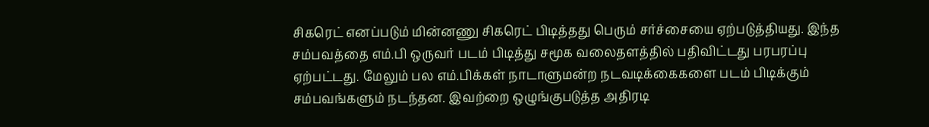சிகரெட் எனப்படும் மின்னணு சிகரெட் பிடித்தது பெரும் சர்ச்சையை ஏற்படுத்தியது. இந்த சம்பவத்தை எம்.பி ஒருவர் படம் பிடித்து சமூக வலைதளத்தில் பதிவிட்டது பரபரப்பு ஏற்பட்டது. மேலும் பல எம்.பிக்கள் நாடாளுமன்ற நடவடிக்கைகளை படம் பிடிக்கும் சம்பவங்களும் நடந்தன. இவற்றை ஒழுங்குபடுத்த அதிரடி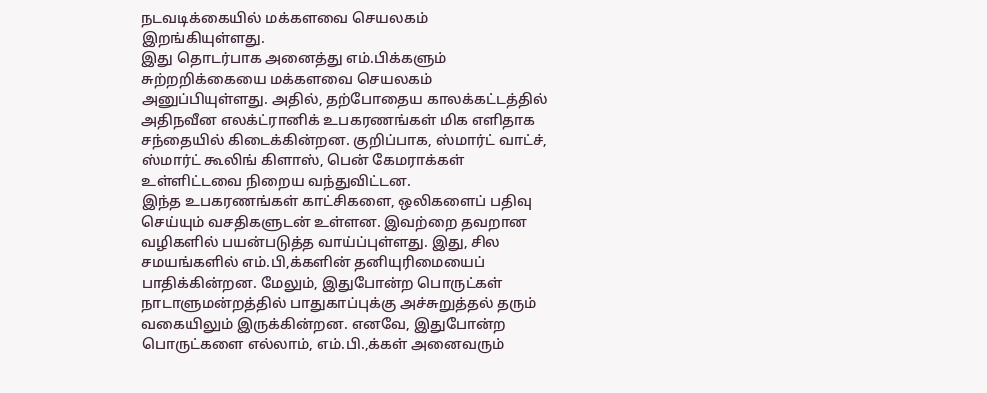நடவடிக்கையில் மக்களவை செயலகம் இறங்கியுள்ளது.
இது தொடர்பாக அனைத்து எம்.பிக்களும் சுற்றறிக்கையை மக்களவை செயலகம் அனுப்பியுள்ளது. அதில், தற்போதைய காலக்கட்டத்தில் அதிநவீன எலக்ட்ரானிக் உபகரணங்கள் மிக எளிதாக சந்தையில் கிடைக்கின்றன. குறிப்பாக, ஸ்மார்ட் வாட்ச், ஸ்மார்ட் கூலிங் கிளாஸ், பென் கேமராக்கள் உள்ளிட்டவை நிறைய வந்துவிட்டன.
இந்த உபகரணங்கள் காட்சிகளை, ஒலிகளைப் பதிவு செய்யும் வசதிகளுடன் உள்ளன. இவற்றை தவறான வழிகளில் பயன்படுத்த வாய்ப்புள்ளது. இது, சில சமயங்களில் எம்.பி,க்களின் தனியுரிமையைப் பாதிக்கின்றன. மேலும், இதுபோன்ற பொருட்கள் நாடாளுமன்றத்தில் பாதுகாப்புக்கு அச்சுறுத்தல் தரும் வகையிலும் இருக்கின்றன. எனவே, இதுபோன்ற பொருட்களை எல்லாம், எம்.பி.,க்கள் அனைவரும்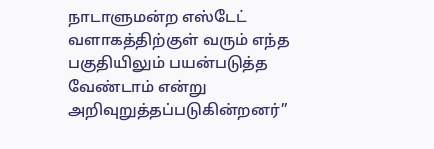நாடாளுமன்ற எஸ்டேட் வளாகத்திற்குள் வரும் எந்த பகுதியிலும் பயன்படுத்த வேண்டாம் என்று அறிவுறுத்தப்படுகின்றனர்”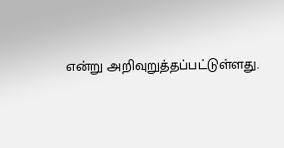என்று அறிவுறுத்தப்பட்டுள்ளது.